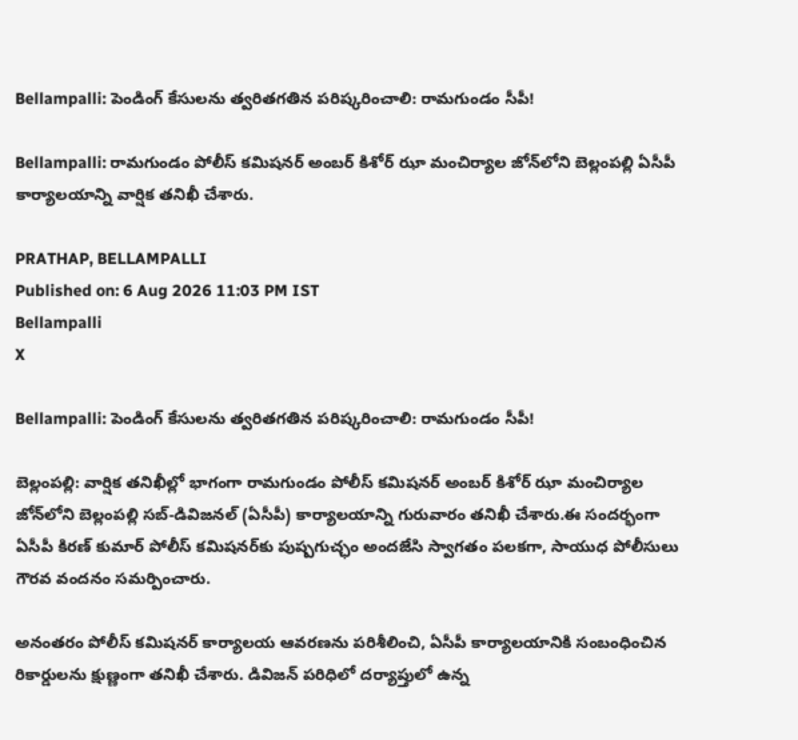Bellampalli: పెండింగ్ కేసులను త్వరితగతిన పరిష్కరించాలి: రామగుండం సీపీ!

Bellampalli: రామగుండం పోలీస్ కమిషనర్ అంబర్ కిశోర్ ఝా మంచిర్యాల జోన్‌లోని బెల్లంపల్లి ఏసీపీ కార్యాలయాన్ని వార్షిక తనిఖీ చేశారు.

PRATHAP, BELLAMPALLI
Published on: 6 Aug 2026 11:03 PM IST
Bellampalli
X

Bellampalli: పెండింగ్ కేసులను త్వరితగతిన పరిష్కరించాలి: రామగుండం సీపీ!

బెల్లంపల్లి: వార్షిక తనిఖీల్లో భాగంగా రామగుండం పోలీస్ కమిషనర్ అంబర్ కిశోర్ ఝా మంచిర్యాల జోన్‌లోని బెల్లంపల్లి సబ్-డివిజనల్ (ఏసీపీ) కార్యాలయాన్ని గురువారం తనిఖీ చేశారు.ఈ సందర్భంగా ఏసీపీ కిరణ్ కుమార్ పోలీస్ కమిషనర్‌కు పుష్పగుచ్ఛం అందజేసి స్వాగతం పలకగా, సాయుధ పోలీసులు గౌరవ వందనం సమర్పించారు.

అనంతరం పోలీస్ కమిషనర్ కార్యాలయ ఆవరణను పరిశీలించి, ఏసీపీ కార్యాలయానికి సంబంధించిన రికార్డులను క్షుణ్ణంగా తనిఖీ చేశారు. డివిజన్ పరిధిలో దర్యాప్తులో ఉన్న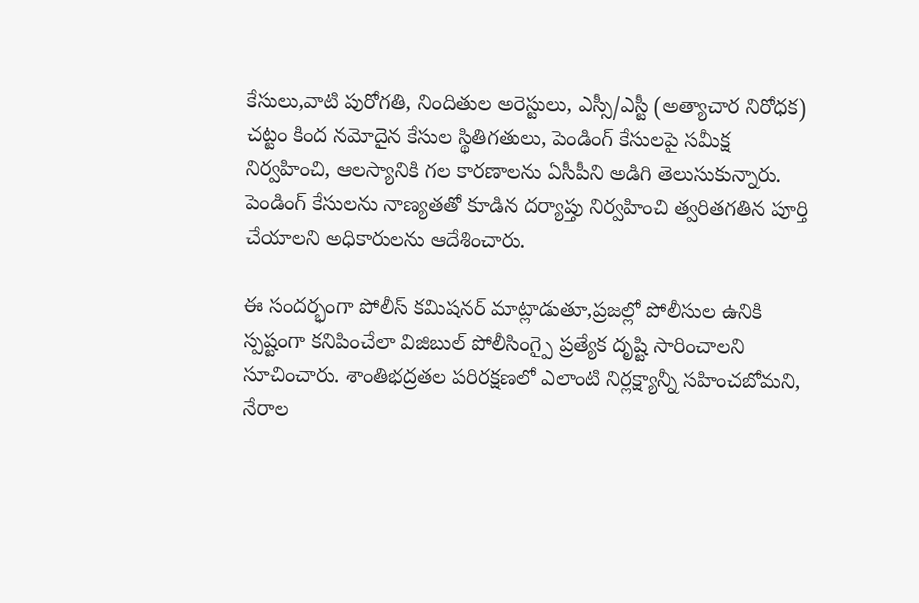కేసులు,వాటి పురోగతి, నిందితుల అరెస్టులు, ఎస్సీ/ఎస్టీ (అత్యాచార నిరోధక) చట్టం కింద నమోదైన కేసుల స్థితిగతులు, పెండింగ్ కేసులపై సమీక్ష నిర్వహించి, ఆలస్యానికి గల కారణాలను ఏసీపీని అడిగి తెలుసుకున్నారు. పెండింగ్ కేసులను నాణ్యతతో కూడిన దర్యాప్తు నిర్వహించి త్వరితగతిన పూర్తి చేయాలని అధికారులను ఆదేశించారు.

ఈ సందర్భంగా పోలీస్ కమిషనర్ మాట్లాడుతూ,ప్రజల్లో పోలీసుల ఉనికి స్పష్టంగా కనిపించేలా విజిబుల్ పోలీసింగ్పై ప్రత్యేక దృష్టి సారించాలని సూచించారు. శాంతిభద్రతల పరిరక్షణలో ఎలాంటి నిర్లక్ష్యాన్నీ సహించబోమని, నేరాల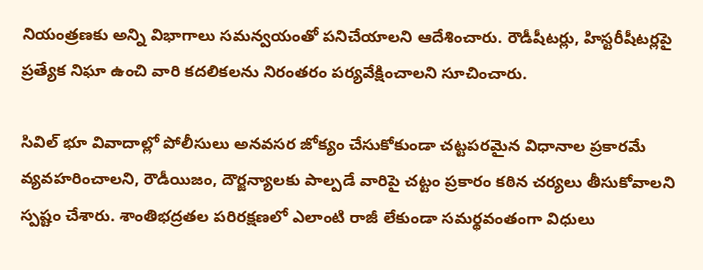నియంత్రణకు అన్ని విభాగాలు సమన్వయంతో పనిచేయాలని ఆదేశించారు. రౌడీషీటర్లు, హిస్టరీషీటర్లపై ప్రత్యేక నిఘా ఉంచి వారి కదలికలను నిరంతరం పర్యవేక్షించాలని సూచించారు.

సివిల్ భూ వివాదాల్లో పోలీసులు అనవసర జోక్యం చేసుకోకుండా చట్టపరమైన విధానాల ప్రకారమే వ్యవహరించాలని, రౌడీయిజం, దౌర్జన్యాలకు పాల్పడే వారిపై చట్టం ప్రకారం కఠిన చర్యలు తీసుకోవాలని స్పష్టం చేశారు. శాంతిభద్రతల పరిరక్షణలో ఎలాంటి రాజీ లేకుండా సమర్థవంతంగా విధులు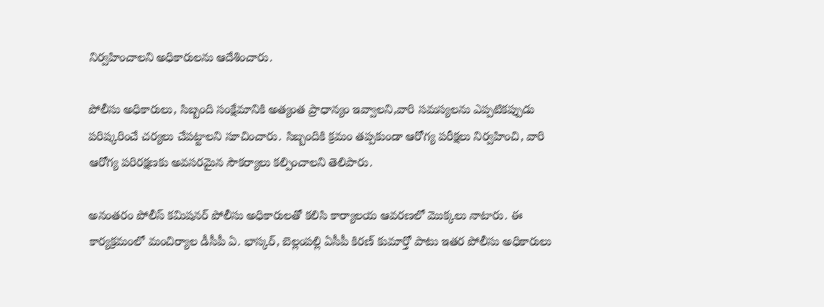నిర్వహించాలని అధికారులను ఆదేశించారు.

పోలీసు అధికారులు, సిబ్బంది సంక్షేమానికి అత్యంత ప్రాధాన్యం ఇవ్వాలని,వారి సమస్యలను ఎప్పటికప్పుడు పరిష్కరించే చర్యలు చేపట్టాలని సూచించారు. సిబ్బందికి క్రమం తప్పకుండా ఆరోగ్య పరీక్షలు నిర్వహించి, వారి ఆరోగ్య పరిరక్షణకు అవసరమైన సౌకర్యాలు కల్పించాలని తెలిపారు.

అనంతరం పోలీస్ కమిషనర్ పోలీసు అధికారులతో కలిసి కార్యాలయ ఆవరణలో మొక్కలు నాటారు. ఈ కార్యక్రమంలో మంచిర్యాల డీసీపీ ఏ. భాస్కర్, బెల్లంపల్లి ఏసీపీ కిరణ్ కుమార్తో పాటు ఇతర పోలీసు అధికారులు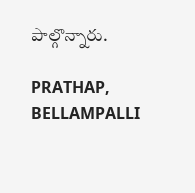పాల్గొన్నారు.

PRATHAP, BELLAMPALLI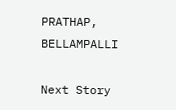PRATHAP, BELLAMPALLI

Next Story